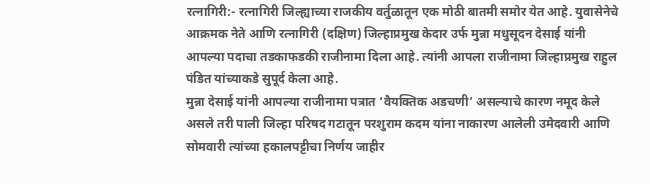रत्नागिरी:- रत्नागिरी जिल्ह्याच्या राजकीय वर्तुळातून एक मोठी बातमी समोर येत आहे. युवासेनेचे आक्रमक नेते आणि रत्नागिरी (दक्षिण) जिल्हाप्रमुख केदार उर्फ मुन्ना मधुसूदन देसाई यांनी आपल्या पदाचा तडकाफडकी राजीनामा दिला आहे. त्यांनी आपला राजीनामा जिल्हाप्रमुख राहुल पंडित यांच्याकडे सुपूर्द केला आहे.
मुन्ना देसाई यांनी आपल्या राजीनामा पत्रात ‘वैयक्तिक अडचणी’ असल्याचे कारण नमूद केले असले तरी पाली जिल्हा परिषद गटातून परशुराम कदम यांना नाकारण आलेली उमेदवारी आणि सोमवारी त्यांच्या हकालपट्टीचा निर्णय जाहीर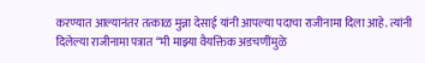करण्यात आल्यानंतर तत्काळ मुन्ना देसाई यांनी आपल्या पदाचा राजीनामा दिला आहे. त्यांनी दिलेल्या राजीनामा पत्रात “मी माझ्या वैयक्तिक अडचणींमुळे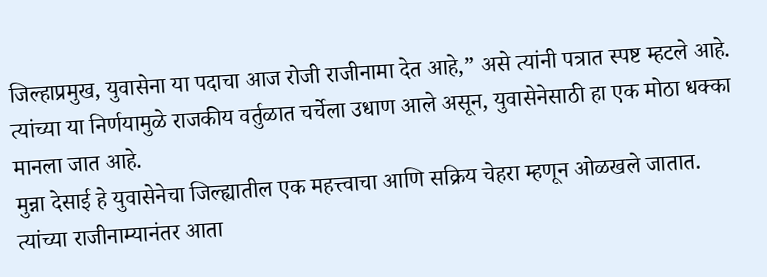जिल्हाप्रमुख, युवासेना या पदाचा आज रोजी राजीनामा देत आहे,” असे त्यांनी पत्रात स्पष्ट म्हटले आहे. त्यांच्या या निर्णयामुळे राजकीय वर्तुळात चर्चेला उधाण आले असून, युवासेनेसाठी हा एक मोठा धक्का मानला जात आहे.
मुन्ना देसाई हे युवासेनेचा जिल्ह्यातील एक महत्त्वाचा आणि सक्रिय चेहरा म्हणून ओळखले जातात. त्यांच्या राजीनाम्यानंतर आता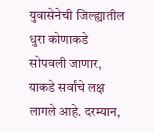युवासेनेची जिल्ह्यातील धुरा कोणाकडे सोपवली जाणार, याकडे सर्वांचे लक्ष लागले आहे. दरम्यान,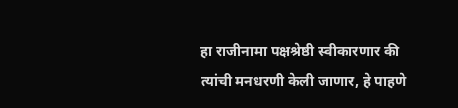हा राजीनामा पक्षश्रेष्ठी स्वीकारणार की त्यांची मनधरणी केली जाणार, हे पाहणे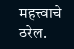महत्त्वाचे ठरेल.